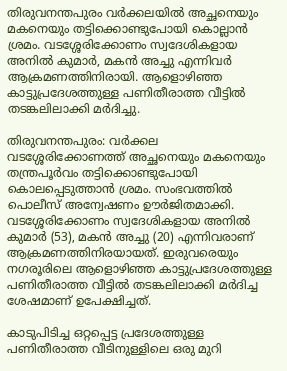തിരുവനന്തപുരം വർക്കലയിൽ അച്ഛനെയും മകനെയും തട്ടിക്കൊണ്ടുപോയി കൊല്ലാൻ ശ്രമം. വടശ്ശേരിക്കോണം സ്വദേശികളായ അനിൽ കുമാർ, മകൻ അച്ചു എന്നിവർ ആക്രമണത്തിനിരായി. ആളൊഴിഞ്ഞ കാട്ടുപ്രദേശത്തുള്ള പണിതീരാത്ത വീട്ടിൽ തടങ്കലിലാക്കി മർദിച്ചു.

തിരുവനന്തപുരം: വർക്കല വടശ്ശേരിക്കോണത്ത് അച്ഛനെയും മകനെയും തന്ത്രപൂർവം തട്ടിക്കൊണ്ടുപോയി കൊലപ്പെടുത്താൻ ശ്രമം. സംഭവത്തിൽ പൊലീസ് അന്വേഷണം ഊർജിതമാക്കി. വടശ്ശേരിക്കോണം സ്വദേശികളായ അനിൽ കുമാർ (53), മകൻ അച്ചു (20) എന്നിവരാണ് ആക്രമണത്തിനിരയായത്. ഇരുവരെയും നഗരൂരിലെ ആളൊഴിഞ്ഞ കാട്ടുപ്രദേശത്തുള്ള പണിതീരാത്ത വീട്ടിൽ തടങ്കലിലാക്കി മർദിച്ച ശേഷമാണ് ഉപേക്ഷിച്ചത്.

കാടുപിടിച്ച ഒറ്റപ്പെട്ട പ്രദേശത്തുള്ള പണിതീരാത്ത വീടിനുള്ളിലെ ഒരു മുറി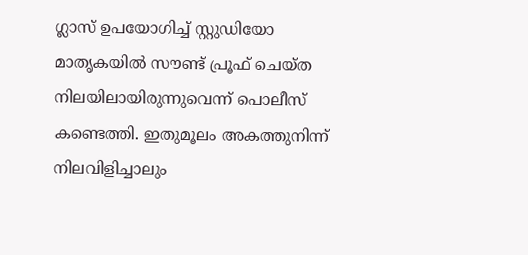ഗ്ലാസ് ഉപയോഗിച്ച് സ്റ്റുഡിയോ മാതൃകയിൽ സൗണ്ട് പ്രൂഫ് ചെയ്ത നിലയിലായിരുന്നുവെന്ന് പൊലീസ് കണ്ടെത്തി. ഇതുമൂലം അകത്തുനിന്ന് നിലവിളിച്ചാലും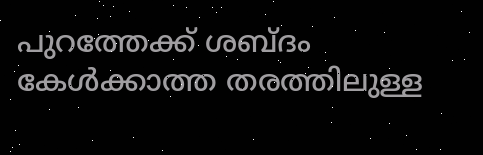പുറത്തേക്ക് ശബ്ദം കേൾക്കാത്ത തരത്തിലുള്ള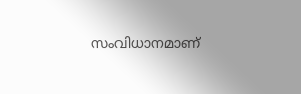സംവിധാനമാണ്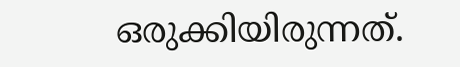ഒരുക്കിയിരുന്നത്.